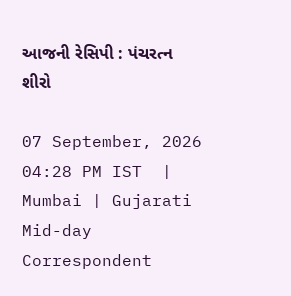આજની રેસિપી : પંચરત્ન શીરો

07 September, 2026 04:28 PM IST  |  Mumbai | Gujarati Mid-day Correspondent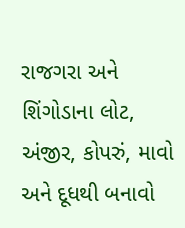રાજગરા અને શિંગોડાના લોટ, અંજીર, કોપરું, માવો અને દૂધથી બનાવો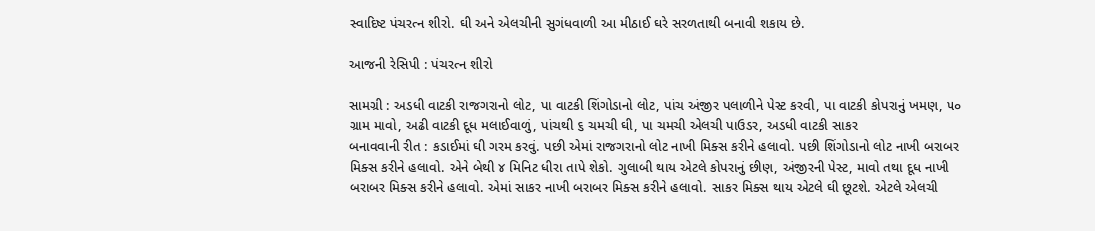સ્વાદિષ્ટ પંચરત્ન શીરો. ઘી અને એલચીની સુગંધવાળી આ મીઠાઈ ઘરે સરળતાથી બનાવી શકાય છે.

આજની રેસિપી : પંચરત્ન શીરો

સામગ્રી : અડધી વાટકી રાજગરાનો લોટ, પા વાટકી શિંગોડાનો લોટ, પાંચ અંજીર પલાળીને પેસ્ટ કરવી, પા વાટકી કોપરાનું ખમણ, ૫૦ ગ્રામ માવો, અઢી વાટકી દૂધ મલાઈવાળું, પાંચથી ૬ ચમચી ઘી, પા ચમચી એલચી પાઉડર, અડધી વાટકી સાકર
બનાવવાની રીત : કડાઈમાં ઘી ગરમ કરવું. પછી એમાં રાજગરાનો લોટ નાખી મિક્સ કરીને હલાવો. પછી શિંગોડાનો લોટ નાખી બરાબર મિક્સ કરીને હલાવો. એને બેથી ૪ મિનિટ ધીરા તાપે શેકો. ગુલાબી થાય એટલે કોપરાનું છીણ, અંજીરની પેસ્ટ, માવો તથા દૂધ નાખી બરાબર મિક્સ કરીને હલાવો. એમાં સાકર નાખી બરાબર મિક્સ કરીને હલાવો. સાકર મિક્સ થાય એટલે ઘી છૂટશે. એટલે એલચી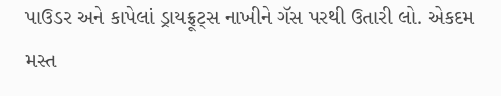પાઉડર અને કાપેલાં ડ્રાયફ્રૂટ્સ નાખીને ગૅસ પરથી ઉતારી લો. એકદમ મસ્ત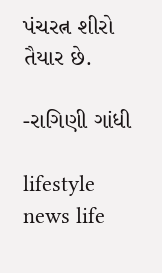પંચરત્ન શીરો તૈયાર છે.

-રાગિણી ગાંધી

lifestyle news life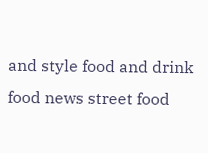and style food and drink food news street food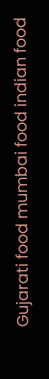Gujarati food mumbai food indian food